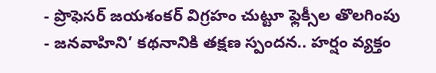- ప్రొఫెసర్ జయశంకర్ విగ్రహం చుట్టూ ఫ్లెక్సీల తొలగింపు
- జనవాహిని’ కథనానికి తక్షణ స్పందన.. హర్షం వ్యక్తం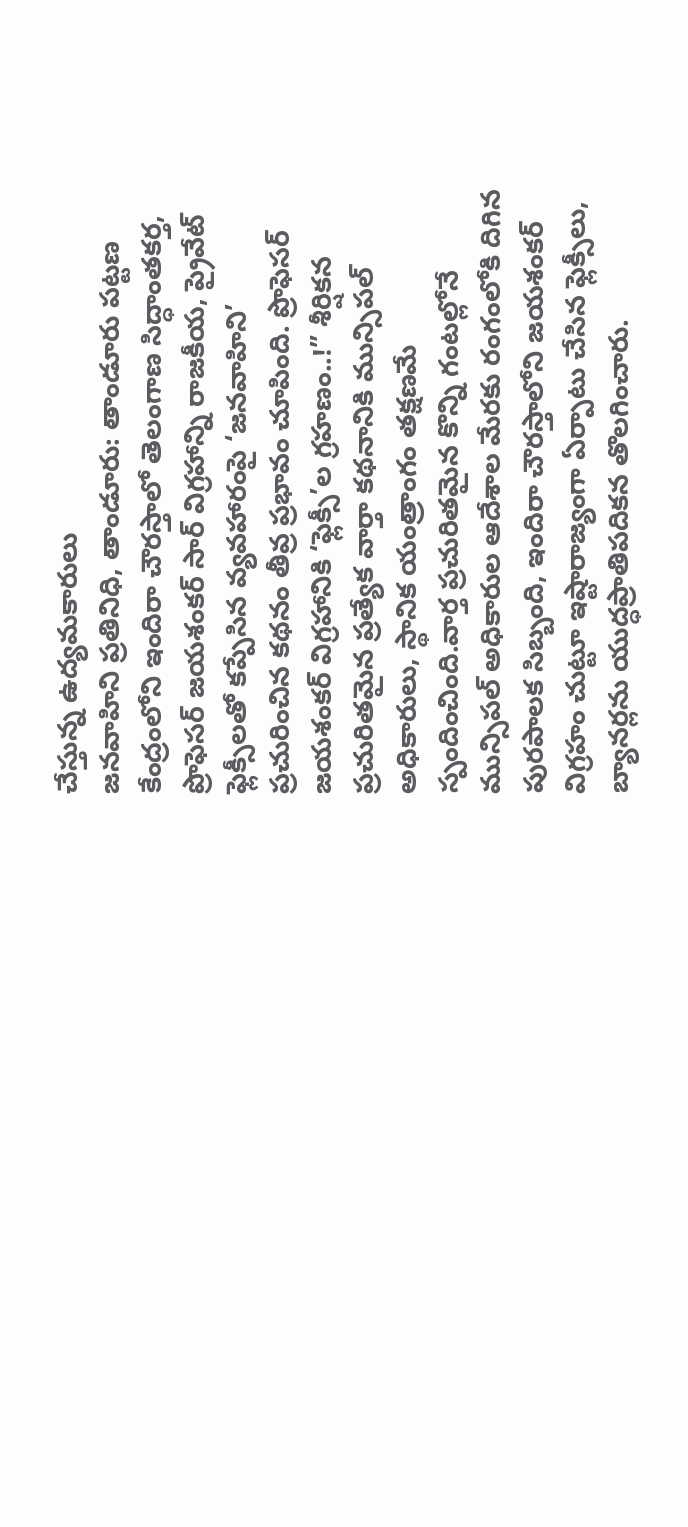చేస్తున్న ఉద్యమకారులు
జనవాహిని ప్రతినిధి, తాండూరు: తాండూరు పట్టణ కేంద్రంలోని ఇందిరా చౌరస్తాలో తెలంగాణ సిద్ధాంతకర్త, ప్రొఫెసర్ జయశంకర్ సార్ విగ్రహాన్ని రాజకీయ, ప్రైవేట్ ఫ్లెక్సీలతో కప్పేసిన వ్యవహారంపై ‘జనవాహిని’ ప్రచురించిన కథనం తీవ్ర ప్రభావం చూపింది. ప్రొఫెసర్ జయశంకర్ విగ్రహానికి ‘ఫ్లెక్సీ’ల గ్రహణం..!” శీర్షికన ప్రచురితమైన ప్రత్యేక వార్తా కథనానికి మున్సిపల్ అధికారులు, స్థానిక యంత్రాంగం తక్షణమే స్పందించింది.వార్త ప్రచురితమైన కొన్ని గంటల్లోనే మున్సిపల్ అధికారుల ఆదేశాల మేరకు రంగంలోకి దిగిన పురపాలక సిబ్బంది, ఇందిరా చౌరస్తాలోని జయశంకర్ విగ్రహం చుట్టూ ఇష్టారాజ్యంగా ఏర్పాటు చేసిన ఫ్లెక్సీలు, బ్యానర్లను యుద్ధప్రాతిపదికన తొలగించారు.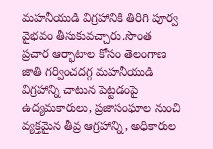మహనీయుడి విగ్రహానికి తిరిగి పూర్వ వైభవం తీసుకువచ్చారు.సొంత ప్రచార ఆర్భాటాల కోసం తెలంగాణ జాతి గర్వించదగ్గ మహనీయుడి విగ్రహాన్ని చాటున పెట్టడంపై ఉద్యమకారులు, ప్రజాసంఘాల నుంచి వ్యక్తమైన తీవ్ర ఆగ్రహాన్ని, అధికారుల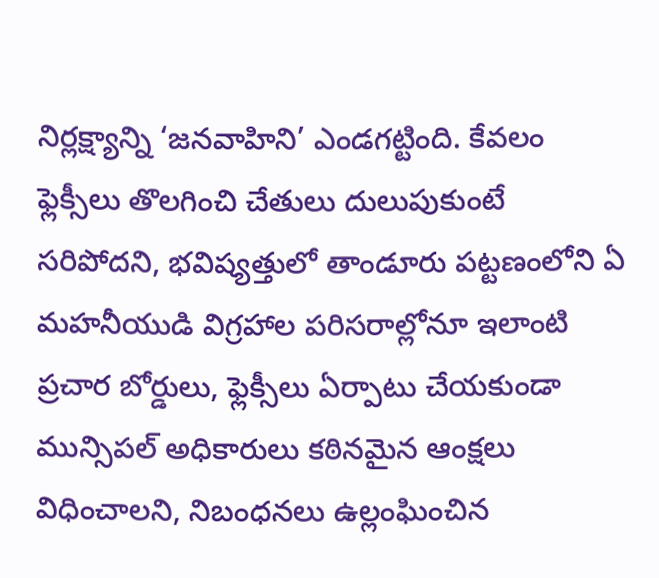నిర్లక్ష్యాన్ని ‘జనవాహిని’ ఎండగట్టింది. కేవలం ఫ్లెక్సీలు తొలగించి చేతులు దులుపుకుంటే సరిపోదని, భవిష్యత్తులో తాండూరు పట్టణంలోని ఏ మహనీయుడి విగ్రహాల పరిసరాల్లోనూ ఇలాంటి ప్రచార బోర్డులు, ఫ్లెక్సీలు ఏర్పాటు చేయకుండా మున్సిపల్ అధికారులు కఠినమైన ఆంక్షలు విధించాలని, నిబంధనలు ఉల్లంఘించిన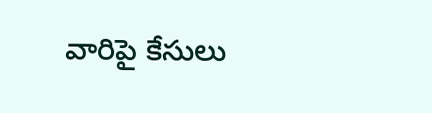వారిపై కేసులు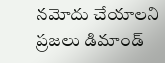నమోదు చేయాలని ప్రజలు డిమాండ్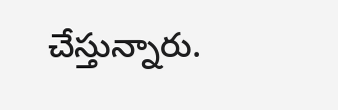చేస్తున్నారు.